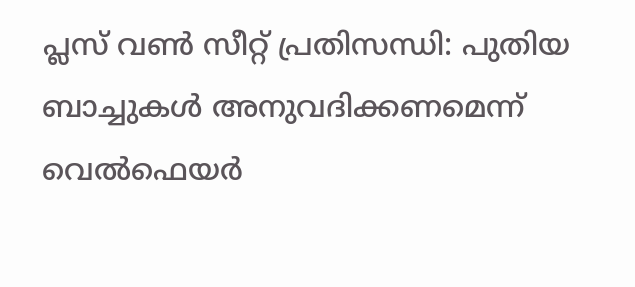പ്ലസ് വൺ സീറ്റ് പ്രതിസന്ധി: പുതിയ ബാച്ചുകൾ അനുവദിക്കണമെന്ന് വെൽഫെയർ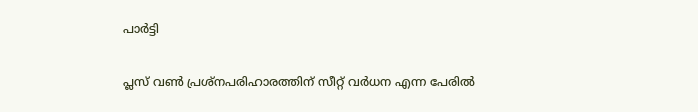പാർട്ടി

പ്ലസ് വൺ പ്രശ്‌നപരിഹാരത്തിന് സീറ്റ് വർധന എന്ന പേരിൽ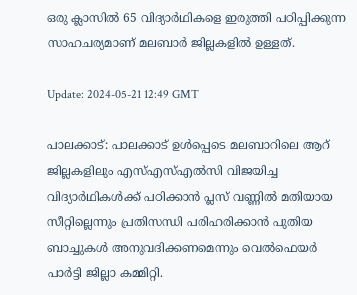ഒരു ക്ലാസിൽ 65 വിദ്യാർഥികളെ ഇരുത്തി പഠിപ്പിക്കുന്ന സാഹചര്യമാണ് മലബാർ ജില്ലകളിൽ ഉള്ളത്.

Update: 2024-05-21 12:49 GMT

പാലക്കാട്: പാലക്കാട് ഉൾപ്പെടെ മലബാറിലെ ആറ് ജില്ലകളിലും എസ്എസ്എൽസി വിജയിച്ച വിദ്യാർഥികൾക്ക് പഠിക്കാൻ പ്ലസ് വണ്ണിൽ മതിയായ സീറ്റില്ലെന്നും പ്രതിസന്ധി പരിഹരിക്കാൻ പുതിയ ബാച്ചുകൾ അനുവദിക്കണമെന്നും വെൽഫെയർ പാർട്ടി ജില്ലാ കമ്മിറ്റി.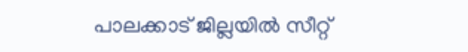പാലക്കാട് ജില്ലയിൽ സീറ്റ്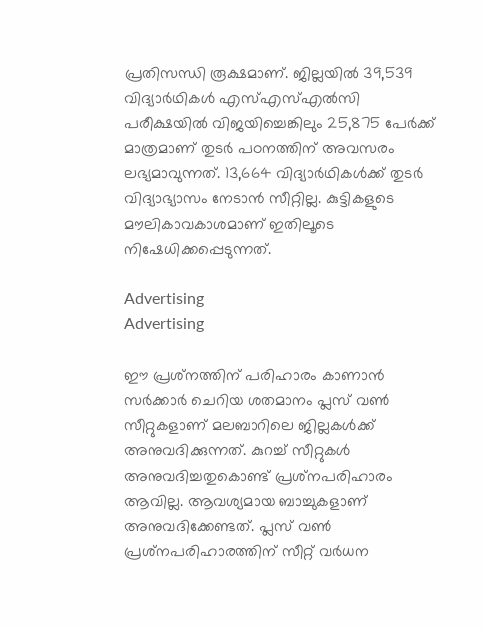പ്രതിസന്ധി രൂക്ഷമാണ്. ജില്ലയിൽ 39,539 വിദ്യാർഥികൾ എസ്എസ്എൽസി പരീക്ഷയിൽ വിജയിച്ചെങ്കിലും 25,875 പേർക്ക് മാത്രമാണ് തുടർ പഠനത്തിന് അവസരം ലഭ്യമാവുന്നത്. 13,664 വിദ്യാർഥികൾക്ക് തുടർ വിദ്യാഭ്യാസം നേടാൻ സീറ്റില്ല. കുട്ടികളുടെ മൗലികാവകാശമാണ് ഇതിലൂടെ നിഷേധിക്കപ്പെടുന്നത്.

Advertising
Advertising

ഈ പ്രശ്‌നത്തിന് പരിഹാരം കാണാൻ സർക്കാർ ചെറിയ ശതമാനം പ്ലസ് വൺ സീറ്റുകളാണ് മലബാറിലെ ജില്ലകൾക്ക് അനുവദിക്കുന്നത്. കുറച്ച് സീറ്റുകൾ അനുവദിച്ചതുകൊണ്ട് പ്രശ്‌നപരിഹാരം ആവില്ല. ആവശ്യമായ ബാച്ചുകളാണ് അനുവദിക്കേണ്ടത്. പ്ലസ് വൺ പ്രശ്‌നപരിഹാരത്തിന് സീറ്റ് വർധന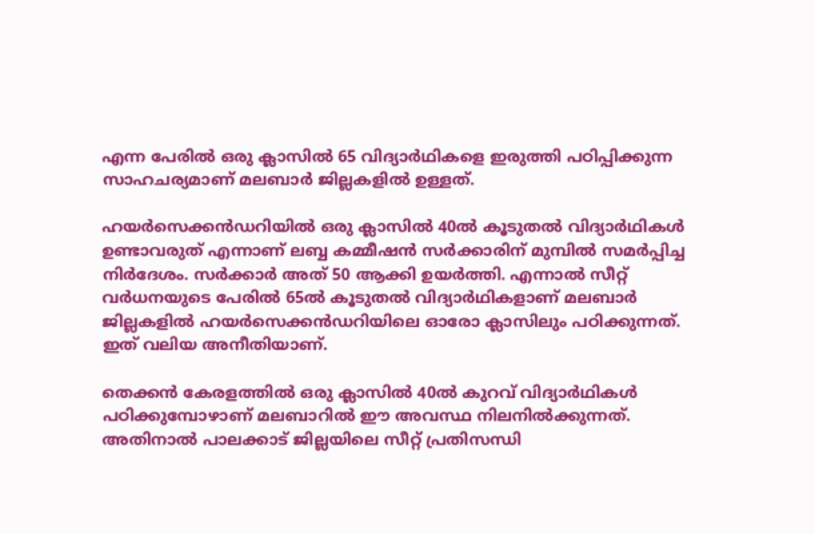എന്ന പേരിൽ ഒരു ക്ലാസിൽ 65 വിദ്യാർഥികളെ ഇരുത്തി പഠിപ്പിക്കുന്ന സാഹചര്യമാണ് മലബാർ ജില്ലകളിൽ ഉള്ളത്.

ഹയർസെക്കൻഡറിയിൽ ഒരു ക്ലാസിൽ 40ൽ കൂടുതൽ വിദ്യാർഥികൾ ഉണ്ടാവരുത് എന്നാണ് ലബ്ബ കമ്മീഷൻ സർക്കാരിന് മുമ്പിൽ സമർപ്പിച്ച നിർദേശം. സർക്കാർ അത് 50 ആക്കി ഉയർത്തി. എന്നാൽ സീറ്റ് വർധനയുടെ പേരിൽ 65ൽ കൂടുതൽ വിദ്യാർഥികളാണ് മലബാർ ജില്ലകളിൽ ഹയർസെക്കൻഡറിയിലെ ഓരോ ക്ലാസിലും പഠിക്കുന്നത്. ഇത് വലിയ അനീതിയാണ്.

തെക്കൻ കേരളത്തിൽ ഒരു ക്ലാസിൽ 40ൽ കുറവ് വിദ്യാർഥികൾ പഠിക്കുമ്പോഴാണ് മലബാറിൽ ഈ അവസ്ഥ നിലനിൽക്കുന്നത്. അതിനാൽ പാലക്കാട് ജില്ലയിലെ സീറ്റ് പ്രതിസന്ധി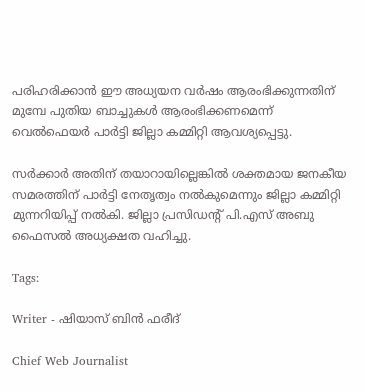പരിഹരിക്കാൻ ഈ അധ്യയന വർഷം ആരംഭിക്കുന്നതിന് മുമ്പേ പുതിയ ബാച്ചുകൾ ആരംഭിക്കണമെന്ന് വെൽഫെയർ പാർട്ടി ജില്ലാ കമ്മിറ്റി ആവശ്യപ്പെട്ടു.

സർക്കാർ അതിന് തയാറായില്ലെങ്കിൽ ശക്തമായ ജനകീയ സമരത്തിന് പാർട്ടി നേതൃത്വം നൽകുമെന്നും ജില്ലാ കമ്മിറ്റി മുന്നറിയിപ്പ് നൽകി. ജില്ലാ പ്രസിഡന്റ് പി.എസ് അബു ഫൈസൽ അധ്യക്ഷത വഹിച്ചു.

Tags:

Writer - ഷിയാസ് ബിന്‍ ഫരീദ്

Chief Web Journalist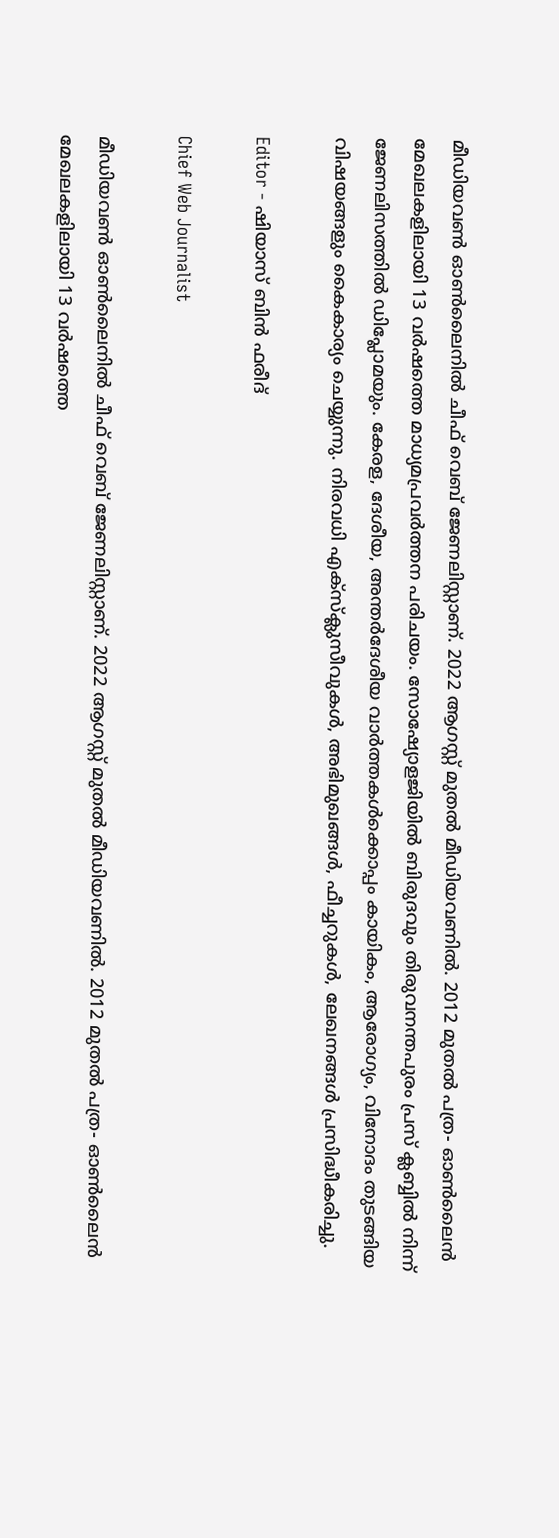മീഡിയവണ്‍ ഓണ്‍ലൈനില്‍ ചീഫ് വെബ് ജേണലിസ്റ്റാണ്. 2022 ആഗസ്റ്റ് മുതല്‍ മീഡിയവണില്‍. 2012 മുതല്‍ പത്ര- ഓണ്‍ലൈന്‍ മേഖലകളിലായി 13 വര്‍ഷത്തെ മാധ്യമപ്രവര്‍ത്തന പരിചയം. സോഷ്യോളജിയില്‍ ബിരുദവും തിരുവനന്തപുരം പ്രസ് ക്ലബ്ബില്‍ നിന്ന് ജേണലിസത്തില്‍ ഡിപ്ലോമയും. കേരള, ദേശീയ, അന്തര്‍ദേശീയ വാര്‍ത്തകള്‍ക്കൊപ്പം കായികം, ആരോഗ്യം, വിനോദം തുടങ്ങിയ വിഷയങ്ങളും കൈകാര്യം ചെയ്യുന്നു. നിരവധി എക്സ്ക്ലുസീവുകള്‍, അഭിമുഖങ്ങള്‍, ഫീച്ചറുകള്‍, ലേഖനങ്ങള്‍ പ്രസിദ്ധീകരിച്ചു.

Editor - ഷിയാസ് ബിന്‍ ഫരീദ്

Chief Web Journalist

മീഡിയവണ്‍ ഓണ്‍ലൈനില്‍ ചീഫ് വെബ് ജേണലിസ്റ്റാണ്. 2022 ആഗസ്റ്റ് മുതല്‍ മീഡിയവണില്‍. 2012 മുതല്‍ പത്ര- ഓണ്‍ലൈന്‍ മേഖലകളിലായി 13 വര്‍ഷത്തെ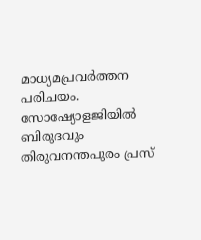മാധ്യമപ്രവര്‍ത്തന പരിചയം. സോഷ്യോളജിയില്‍ ബിരുദവും തിരുവനന്തപുരം പ്രസ്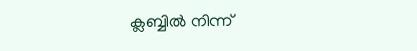ക്ലബ്ബില്‍ നിന്ന്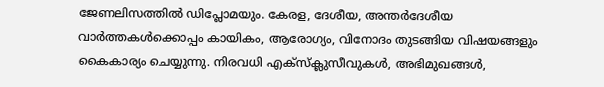ജേണലിസത്തില്‍ ഡിപ്ലോമയും. കേരള, ദേശീയ, അന്തര്‍ദേശീയ വാര്‍ത്തകള്‍ക്കൊപ്പം കായികം, ആരോഗ്യം, വിനോദം തുടങ്ങിയ വിഷയങ്ങളും കൈകാര്യം ചെയ്യുന്നു. നിരവധി എക്സ്ക്ലുസീവുകള്‍, അഭിമുഖങ്ങള്‍,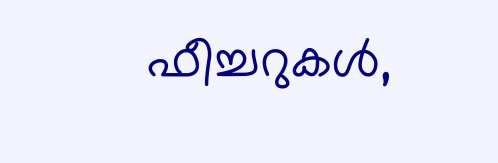ഫീച്ചറുകള്‍,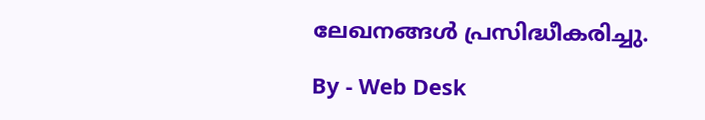ലേഖനങ്ങള്‍ പ്രസിദ്ധീകരിച്ചു.

By - Web Desk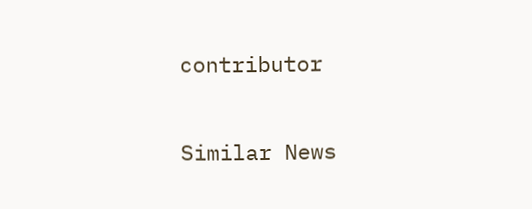contributor

Similar News